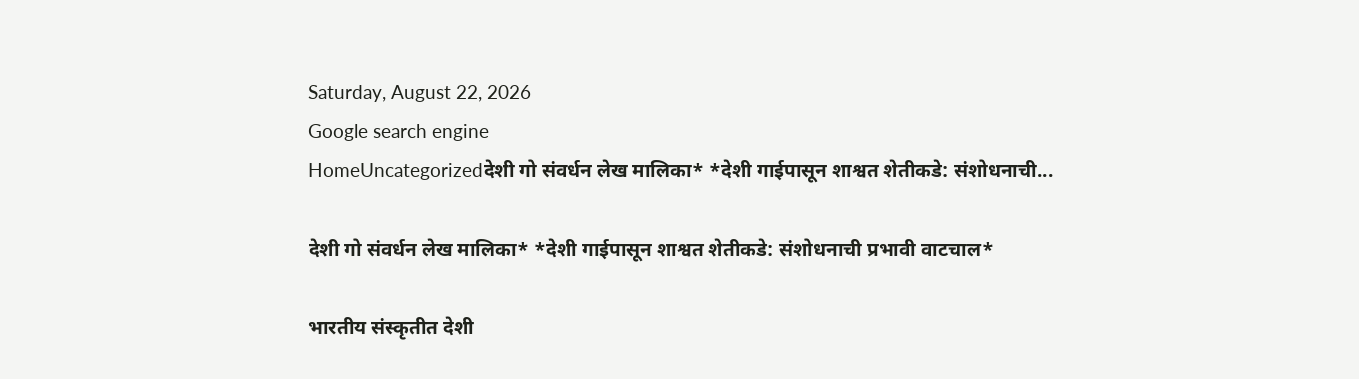Saturday, August 22, 2026
Google search engine
HomeUncategorizedदेशी गो संवर्धन लेख मालिका* *देशी गाईपासून शाश्वत शेतीकडे: संशोधनाची...

देशी गो संवर्धन लेख मालिका* *देशी गाईपासून शाश्वत शेतीकडे: संशोधनाची प्रभावी वाटचाल*

भारतीय संस्कृतीत देशी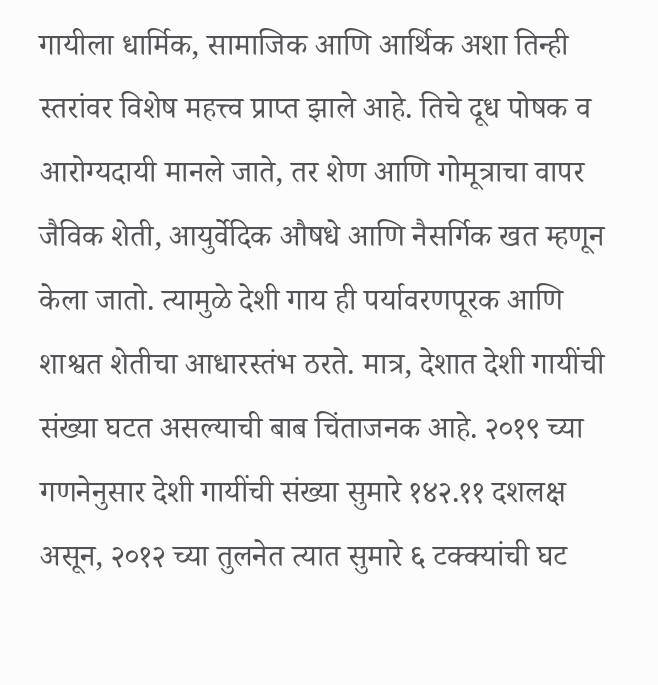गायीला धार्मिक, सामाजिक आणि आर्थिक अशा तिन्ही स्तरांवर विशेष महत्त्व प्राप्त झाले आहे. तिचे दूध पोषक व आरोग्यदायी मानले जाते, तर शेण आणि गोमूत्राचा वापर जैविक शेती, आयुर्वेदिक औषधे आणि नैसर्गिक खत म्हणून केला जातो. त्यामुळे देशी गाय ही पर्यावरणपूरक आणि शाश्वत शेतीचा आधारस्तंभ ठरते. मात्र, देशात देशी गायींची संख्या घटत असल्याची बाब चिंताजनक आहे. २०१९ च्या गणनेनुसार देशी गायींची संख्या सुमारे १४२.११ दशलक्ष असून, २०१२ च्या तुलनेत त्यात सुमारे ६ टक्क्यांची घट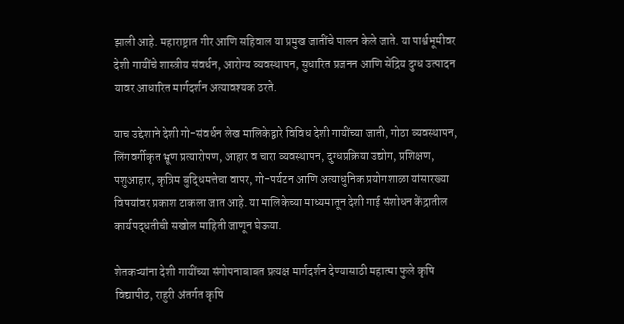झाली आहे. महाराष्ट्रात गीर आणि सहिवाल या प्रमुख जातींचे पालन केले जाते. या पार्श्वभूमीवर देशी गायींचे शास्त्रीय संवर्धन, आरोग्य व्यवस्थापन, सुधारित प्रजनन आणि सेंद्रिय दुग्ध उत्पादन यावर आधारित मार्गदर्शन अत्यावश्यक ठरते.

याच उद्देशाने देशी गो-संवर्धन लेख मालिकेद्वारे विविध देशी गायींच्या जाती, गोठा व्यवस्थापन, लिंगवर्गीकृत भ्रूण प्रत्यारोपण, आहार व चारा व्यवस्थापन, दुग्धप्रक्रिया उद्योग, प्रशिक्षण, पशुआहार, कृत्रिम बुद्धिमत्तेचा वापर, गो-पर्यटन आणि अत्याधुनिक प्रयोगशाळा यांसारख्या विषयांवर प्रकाश टाकला जात आहे. या मालिकेच्या माध्यमातून देशी गाई संशोधन केंद्रातील कार्यपद्धतीची सखोल माहिती जाणून घेऊया.

शेतकऱ्यांना देशी गायींच्या संगोपनाबाबत प्रत्यक्ष मार्गदर्शन देण्यासाठी महात्मा फुले कृषि विद्यापीठ, राहुरी अंतर्गत कृषि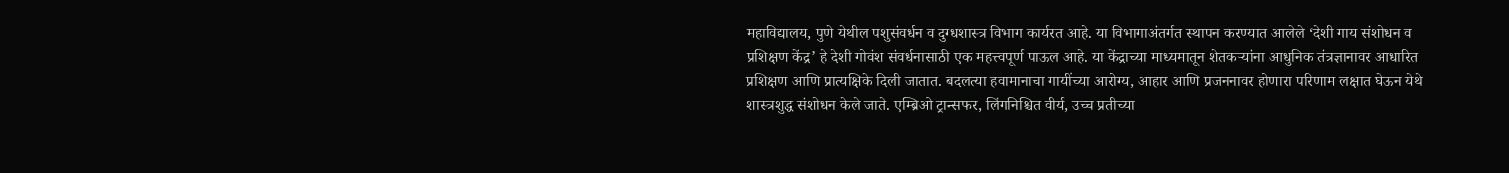महाविद्यालय, पुणे येथील पशुसंवर्धन व दुग्धशास्त्र विभाग कार्यरत आहे. या विभागाअंतर्गत स्थापन करण्यात आलेले ‘देशी गाय संशोधन व प्रशिक्षण केंद्र’ हे देशी गोवंश संवर्धनासाठी एक महत्त्वपूर्ण पाऊल आहे. या केंद्राच्या माध्यमातून शेतकऱ्यांना आधुनिक तंत्रज्ञानावर आधारित प्रशिक्षण आणि प्रात्यक्षिके दिली जातात. बदलत्या हवामानाचा गायींच्या आरोग्य, आहार आणि प्रजननावर होणारा परिणाम लक्षात घेऊन येथे शास्त्रशुद्ध संशोधन केले जाते. एम्ब्रिओ ट्रान्सफर, लिंगनिश्चित वीर्य, उच्च प्रतीच्या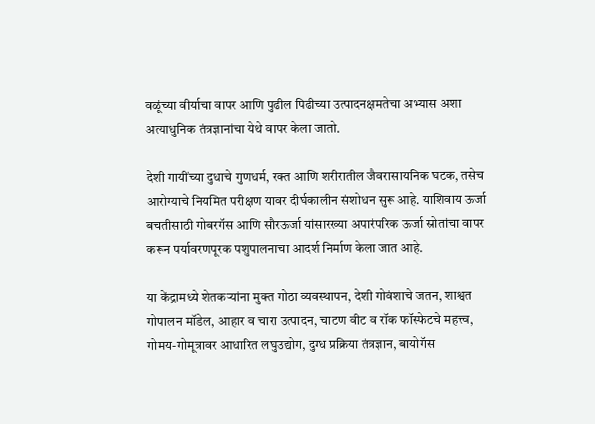वळूंच्या वीर्याचा वापर आणि पुढील पिढीच्या उत्पादनक्षमतेचा अभ्यास अशा अत्याधुनिक तंत्रज्ञानांचा येथे वापर केला जातो.

देशी गायींच्या दुधाचे गुणधर्म, रक्त आणि शरीरातील जैवरासायनिक घटक, तसेच आरोग्याचे नियमित परीक्षण यावर दीर्घकालीन संशोधन सुरू आहे. याशिवाय ऊर्जा बचतीसाठी गोबरगॅस आणि सौरऊर्जा यांसारख्या अपारंपरिक ऊर्जा स्रोतांचा वापर करून पर्यावरणपूरक पशुपालनाचा आदर्श निर्माण केला जात आहे.

या केंद्रामध्ये शेतकऱ्यांना मुक्त गोठा व्यवस्थापन, देशी गोवंशाचे जतन, शाश्वत गोपालन मॉडेल, आहार व चारा उत्पादन, चाटण वीट व रॉक फॉस्फेटचे महत्त्व, गोमय-गोमूत्रावर आधारित लघुउद्योग, दुग्ध प्रक्रिया तंत्रज्ञान, बायोगॅस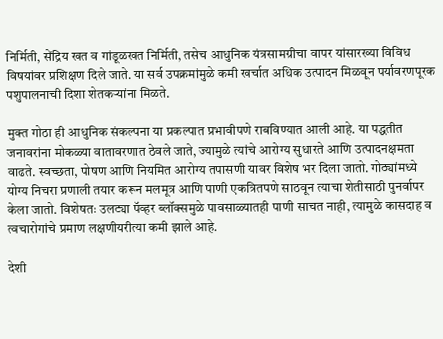निर्मिती, सेंद्रिय खत व गांडूळखत निर्मिती, तसेच आधुनिक यंत्रसामग्रीचा वापर यांसारख्या विविध विषयांवर प्रशिक्षण दिले जाते. या सर्व उपक्रमांमुळे कमी खर्चात अधिक उत्पादन मिळवून पर्यावरणपूरक पशुपालनाची दिशा शेतकऱ्यांना मिळते.

मुक्त गोठा ही आधुनिक संकल्पना या प्रकल्पात प्रभावीपणे राबविण्यात आली आहे. या पद्धतीत जनावरांना मोकळ्या वातावरणात ठेवले जाते, ज्यामुळे त्यांचे आरोग्य सुधारते आणि उत्पादनक्षमता वाढते. स्वच्छता, पोषण आणि नियमित आरोग्य तपासणी यावर विशेष भर दिला जातो. गोठ्यांमध्ये योग्य निचरा प्रणाली तयार करून मलमूत्र आणि पाणी एकत्रितपणे साठवून त्याचा शेतीसाठी पुनर्वापर केला जातो. विशेषतः उलट्या पॅव्हर ब्लॉक्समुळे पावसाळ्यातही पाणी साचत नाही, त्यामुळे कासदाह व त्वचारोगांचे प्रमाण लक्षणीयरीत्या कमी झाले आहे.

देशी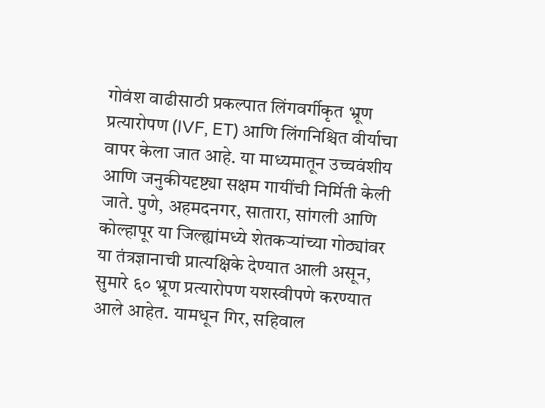गोवंश वाढीसाठी प्रकल्पात लिंगवर्गीकृत भ्रूण प्रत्यारोपण (IVF, ET) आणि लिंगनिश्चित वीर्याचा वापर केला जात आहे. या माध्यमातून उच्चवंशीय आणि जनुकीयदृष्ट्या सक्षम गायींची निर्मिती केली जाते. पुणे, अहमदनगर, सातारा, सांगली आणि कोल्हापूर या जिल्ह्यांमध्ये शेतकऱ्यांच्या गोठ्यांवर या तंत्रज्ञानाची प्रात्यक्षिके देण्यात आली असून, सुमारे ६० भ्रूण प्रत्यारोपण यशस्वीपणे करण्यात आले आहेत. यामधून गिर, सहिवाल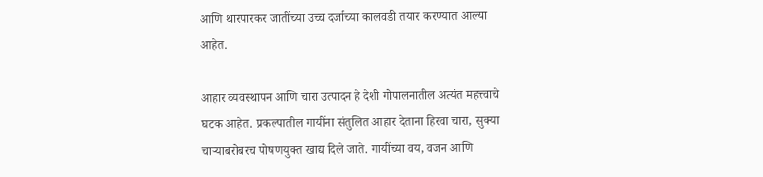आणि थारपारकर जातींच्या उच्च दर्जाच्या कालवडी तयार करण्यात आल्या आहेत.

आहार व्यवस्थापन आणि चारा उत्पादन हे देशी गोपालनातील अत्यंत महत्त्वाचे घटक आहेत. प्रकल्पातील गायींना संतुलित आहार देताना हिरवा चारा, सुक्या चाऱ्याबरोबरच पोषणयुक्त खाद्य दिले जाते. गायींच्या वय, वजन आणि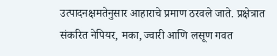उत्पादनक्षमतेनुसार आहाराचे प्रमाण ठरवले जाते. प्रक्षेत्रात संकरित नेपियर, मका, ज्वारी आणि लसूण गवत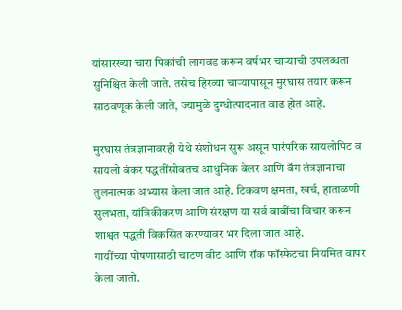यांसारख्या चारा पिकांची लागवड करून वर्षभर चाऱ्याची उपलब्धता सुनिश्चित केली जाते. तसेच हिरव्या चाऱ्यापासून मुरघास तयार करून साठवणूक केली जाते, ज्यामुळे दुग्धोत्पादनात वाढ होत आहे.

मुरघास तंत्रज्ञानावरही येथे संशोधन सुरू असून पारंपरिक सायलोपिट व सायलो बंकर पद्धतींसोबतच आधुनिक बेलर आणि बॅग तंत्रज्ञानाचा तुलनात्मक अभ्यास केला जात आहे. टिकवण क्षमता, खर्च, हाताळणी सुलभता, यांत्रिकीकरण आणि संरक्षण या सर्व बाबींचा विचार करून शाश्वत पद्धती विकसित करण्यावर भर दिला जात आहे.
गायींच्या पोषणासाठी चाटण वीट आणि रॉक फॉस्फेटचा नियमित वापर केला जातो.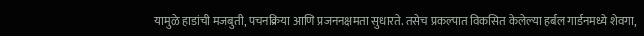यामुळे हाडांची मजबुती, पचनक्रिया आणि प्रजननक्षमता सुधारते. तसेच प्रकल्पात विकसित केलेल्या हर्बल गार्डनमध्ये शेवगा,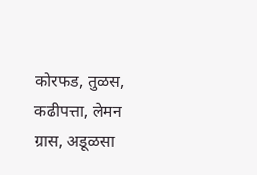कोरफड, तुळस, कढीपत्ता, लेमन ग्रास, अडूळसा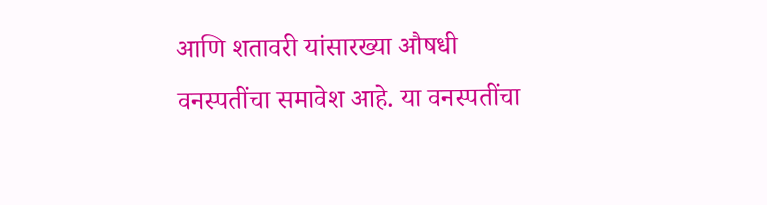आणि शतावरी यांसारख्या औषधी वनस्पतींचा समावेश आहे. या वनस्पतींचा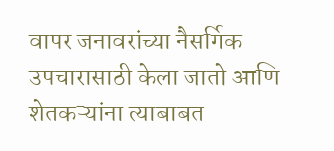वापर जनावरांच्या नैसर्गिक उपचारासाठी केला जातो आणि शेतकऱ्यांना त्याबाबत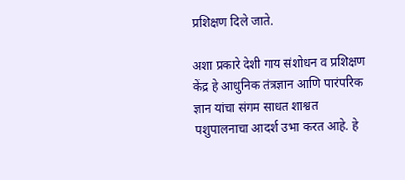प्रशिक्षण दिले जाते.

अशा प्रकारे देशी गाय संशोधन व प्रशिक्षण केंद्र हे आधुनिक तंत्रज्ञान आणि पारंपरिक ज्ञान यांचा संगम साधत शाश्वत पशुपालनाचा आदर्श उभा करत आहे. हे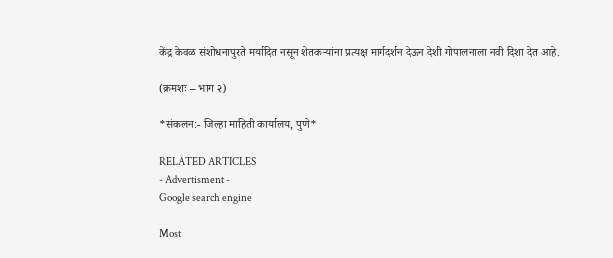केंद्र केवळ संशोधनापुरते मर्यादित नसून शेतकऱ्यांना प्रत्यक्ष मार्गदर्शन देऊन देशी गोपालनाला नवी दिशा देत आहे.

(क्रमशः – भाग २)

*संकलन:- जिल्हा माहिती कार्यालय, पुणे*

RELATED ARTICLES
- Advertisment -
Google search engine

Most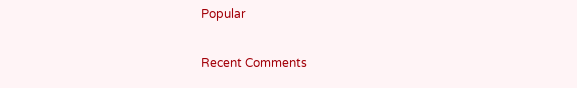Popular

Recent Comments